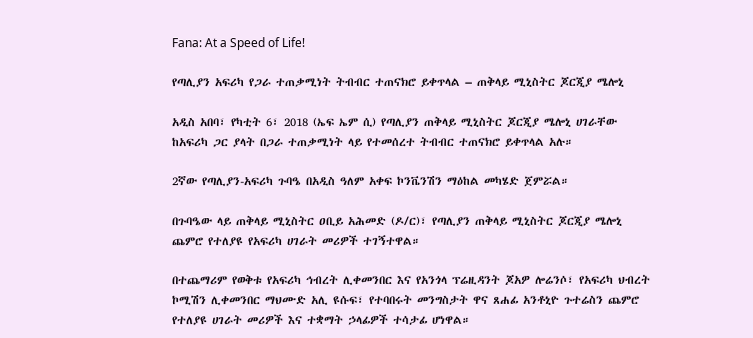Fana: At a Speed of Life!

የጣሊያን አፍሪካ የጋራ ተጠቃሚነት ትብብር ተጠናክሮ ይቀጥላል – ጠቅላይ ሚኒስትር ጆርጂያ ሜሎኒ

አዲስ አበባ፣ የካቲት 6፣ 2018 (ኤፍ ኤም ሲ) የጣሊያን ጠቅላይ ሚኒስትር ጆርጂያ ሜሎኒ ሀገራቸው ከአፍሪካ ጋር ያላት በጋራ ተጠቃሚነት ላይ የተመሰረተ ትብብር ተጠናክሮ ይቀጥላል አሉ።

2ኛው የጣሊያን-አፍሪካ ጉባዔ በአዲስ ዓለም አቀፍ ኮንቬንሽን ማዕከል መካሄድ ጀምሯል።

በጉባዔው ላይ ጠቅላይ ሚኒስትር ዐቢይ አሕመድ (ዶ/ር)፣ የጣሊያን ጠቅላይ ሚኒስትር ጆርጂያ ሜሎኒ ጨምሮ የተለያዩ የአፍሪካ ሀገራት መሪዎች ተገኝተዋል።

በተጨማሪም የወቅቱ የአፍሪካ ኅብረት ሊቀመንበር እና የአንጎላ ፕሬዚዳንት ጆአዎ ሎሬንሶ፣ የአፍሪካ ህብረት ኮሚሽን ሊቀመንበር ማህሙድ አሊ ዩሱፍ፣ የተባበሩት መንግስታት ዋና ጸሐፊ አንቶኒዮ ጉተሬስን ጨምሮ የተለያዩ ሀገራት መሪዎች እና ተቋማት ኃላፊዎች ተሳታፊ ሆነዋል።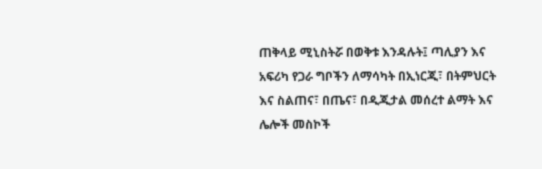ጠቅላይ ሚኒስትሯ በወቅቱ እንዳሉት፤ ጣሊያን እና አፍሪካ የጋራ ግቦችን ለማሳካት በኢነርጂ፣ በትምህርት እና ስልጠና፣ በጤና፣ በዲጂታል መሰረተ ልማት እና ሌሎች መስኮች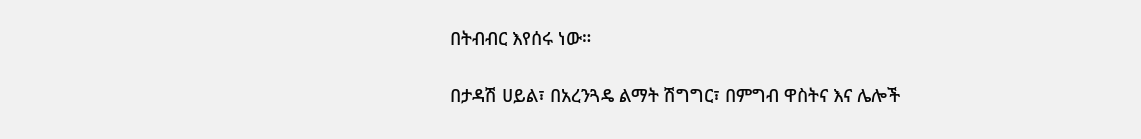በትብብር እየሰሩ ነው።

በታዳሽ ሀይል፣ በአረንጓዴ ልማት ሽግግር፣ በምግብ ዋስትና እና ሌሎች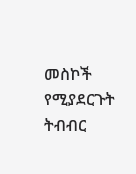መስኮች የሚያደርጉት ትብብር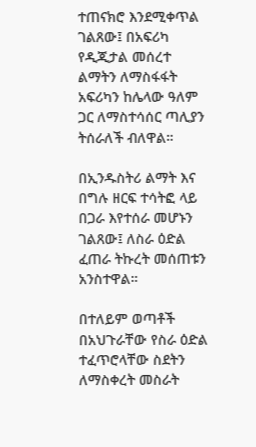ተጠናክሮ እንደሚቀጥል ገልጸው፤ በአፍሪካ የዲጂታል መሰረተ ልማትን ለማስፋፋት አፍሪካን ከሌላው ዓለም ጋር ለማስተሳሰር ጣሊያን ትሰራለች ብለዋል።

በኢንዱስትሪ ልማት እና በግሉ ዘርፍ ተሳትፎ ላይ በጋራ እየተሰራ መሆኑን ገልጸው፤ ለስራ ዕድል ፈጠራ ትኩረት መሰጠቱን አንስተዋል።

በተለይም ወጣቶች በአህጉራቸው የስራ ዕድል ተፈጥሮላቸው ስደትን ለማስቀረት መስራት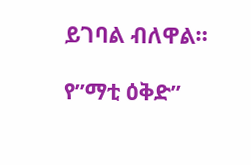ይገባል ብለዋል።

የ”ማቲ ዕቅድ”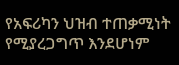የአፍሪካን ህዝብ ተጠቃሚነት የሚያረጋግጥ እንደሆነም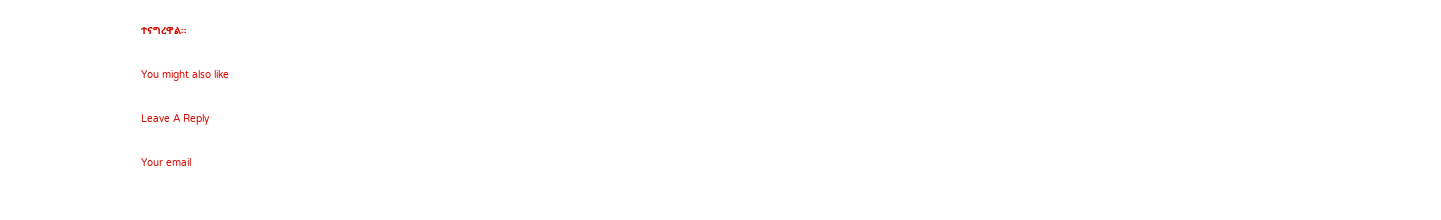ተናግረዋል።

You might also like

Leave A Reply

Your email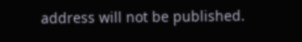address will not be published.